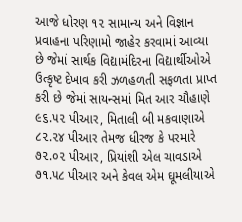આજે ધોરણ ૧૨ સામાન્ય અને વિજ્ઞાન પ્રવાહના પરિણામો જાહેર કરવામાં આવ્યા છે જેમાં સાર્થક વિદ્યામંદિરના વિદ્યાર્થીઓએ ઉત્કૃષ્ટ દેખાવ કરી ઝળહળતી સફળતા પ્રાપ્ત કરી છે જેમાં સાયન્સમાં મિત આર ચૌહાણે ૯૬.૫૨ પીઆર, મિતાલી બી મકવાણાએ ૮૨.૨૪ પીઆર તેમજ ધીરજ કે પરમારે ૭૨.૦૨ પીઆર, પ્રિયાંશી એલ ચાવડાએ ૭૧.૫૮ પીઆર અને કેવલ એમ ઘૂમલીયાએ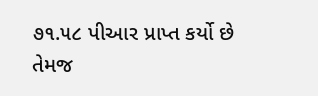૭૧.૫૮ પીઆર પ્રાપ્ત કર્યો છે
તેમજ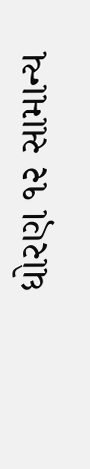ધોરણ ૧૨ સામાન્ય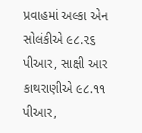પ્રવાહમાં અલ્કા એન સોલંકીએ ૯૮.૨૬ પીઆર, સાક્ષી આર કાથરાણીએ ૯૮.૧૧ પીઆર,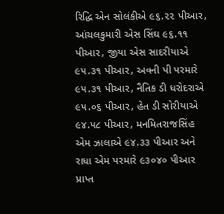રિદ્ધિ એન સોલંકીએ ૯૬.૨૨ પીઆર, આંચલકુમારી એસ સિંઘ ૯૬.૧૧ પીઆર, જીયા એસ સાદરીયાએ ૯૫.૩૧ પીઆર, અવની પી પરમારે ૯૫.૩૧ પીઆર, નૈતિક ડી ધરોદરાએ ૯૫.૦૬ પીઆર, હેત ડી સોરીયાએ ૯૪.૫૮ પીઆર, મનમિતરાજસિંહ એમ ઝાલાએ ૯૪.૩૩ પીઆર અને રાધા એમ પરમારે ૯૩૦૪૦ પીઆર પ્રાપ્ત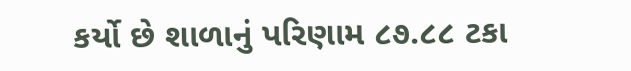કર્યો છે શાળાનું પરિણામ ૮૭.૮૮ ટકા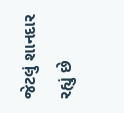જેટલું શાનદાર રહ્યું છે